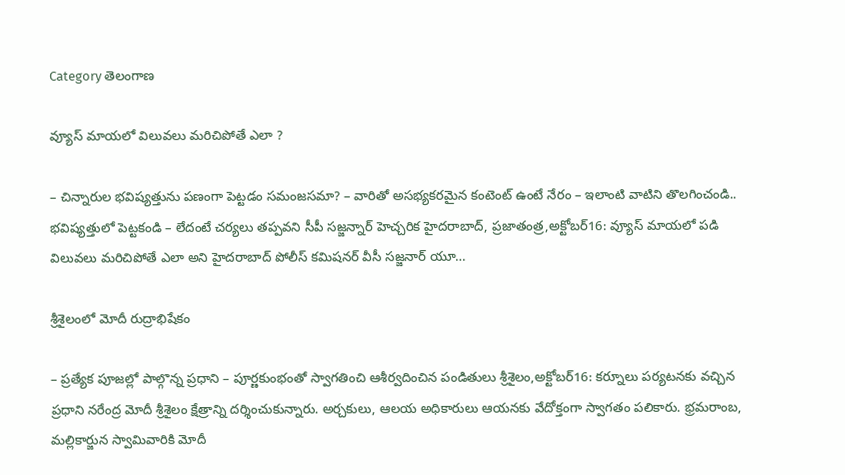Category తెలంగాణ

వ్యూస్‌ ‌మాయలో విలువలు మరిచిపోతే ఎలా ?

– చిన్నారుల భవిష్యత్తును పణంగా పెట్టడం సమంజసమా? – వారితో అసభ్యకరమైన కంటెంట్‌ ఉం‌టే నేరం – ఇలాంటి వాటిని తొలగించండి.. భవిష్యత్తులో పెట్టకండి – లేదంటే చర్యలు తప్పవని సీపీ సజ్జన్నార్‌ ‌హెచ్చరిక హైదరాబాద్‌, ప్రజాతంత్ర,అక్టోబర్‌16: వ్యూస్‌ ‌మాయలో పడి విలువలు మరిచిపోతే ఎలా అని హైదరాబాద్‌ ‌పోలీస్‌ ‌కమిషనర్‌ ‌వీసీ సజ్జనార్‌ ‌యూ…

శ్రీశైలంలో మోదీ రుద్రాభిషేకం

– ప్రత్యేక పూజల్లో పాల్గొన్న ప్రధాని – పూర్ణకుంభంతో స్వాగతించి ఆశీర్వ‌దించిన‌ పండితులు శ్రీశైలం,అక్టోబర్‌16: కర్నూలు పర్యటనకు వచ్చిన ప్రధాని నరేంద్ర మోదీ శ్రీశైలం క్షేత్రాన్ని దర్శించుకున్నారు. అర్చకులు, ఆలయ అధికారులు ఆయనకు వేదోక్తంగా స్వాగతం పలికారు. భ్రమరాంబ, మల్లికార్జున స్వామివారికి మోదీ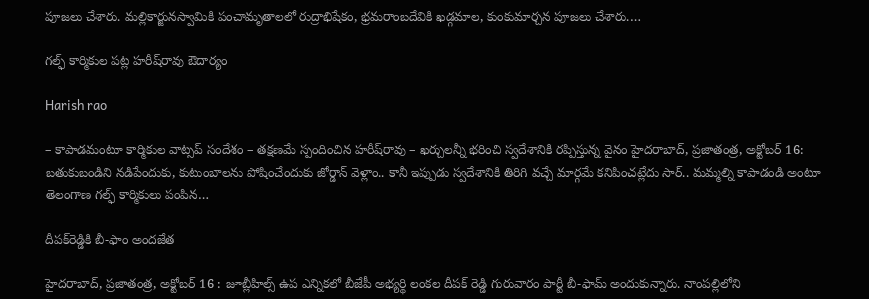పూజలు చేశారు. మల్లికార్జునస్వామికి పంచామృతాలలో రుద్రాభిషేకం, భ్రమరాంబదేవికి ఖడ్గమాల, కుంకుమార్చన పూజలు చేశారు.…

గల్ఫ్‌ కార్మికుల పట్ల హరీష్‌రావు ఔదార్యం

Harish rao

– కాపాడమంటూ కార్మికుల వాట్సప్‌ సందేశం – తక్షణమే స్పందించిన హరీష్‌రావు – ఖర్చులన్నీ భరించి స్వదేశానికి రప్పిస్తున్న వైనం హైదరాబాద్‌, ప్రజాతంత్ర, అక్టోబర్‌ 16: బతుకుబండిని నడిపేందుకు, కుటుంబాలను పోషించేందుకు జోర్డాన్‌ వెళ్లాం.. కానీ ఇప్పుడు స్వదేశానికి తిరిగి వచ్చే మార్గమే కనిపించట్లేదు సార్‌.. మమ్మల్ని కాపాడండి అంటూ తెలంగాణ గల్ఫ్‌ కార్మికులు పంపిన…

దీపక్‌రెడ్డికి బీ-ఫాం అందజేత

హైదరాబాద్‌, ప్రజాతంత్ర, అక్టోబర్‌ 16 : జూబ్లీహిల్స్‌ ఉప ఎన్నికలో బీజేపీ అభ్యర్థి లంకల దీపక్‌ రెడ్డి గురువారం పార్టీ బీ-ఫామ్‌ అందుకున్నారు. నాంపల్లిలోని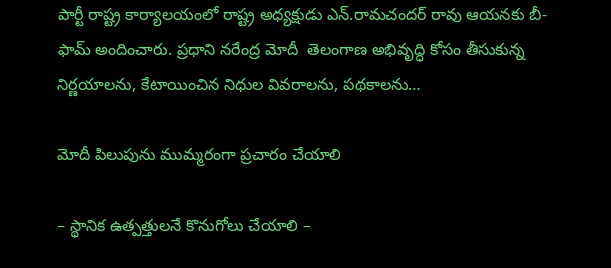పార్టీ రాష్ట్ర కార్యాలయంలో రాష్ట్ర అధ్యక్షుడు ఎన్‌.రామచందర్‌ రావు ఆయనకు బీ-ఫామ్‌ అందించారు. ప్రధాని నరేంద్ర మోదీ  తెలంగాణ అభివృద్ధి కోసం తీసుకున్న నిర్ణయాలను, కేటాయించిన నిధుల వివరాలను, ప‌థ‌కాల‌ను…

మోదీ పిలుపును ముమ్మరంగా ప్రచారం చేయాలి

– స్థానిక ఉత్పత్తులనే కొనుగోలు చేయాలి –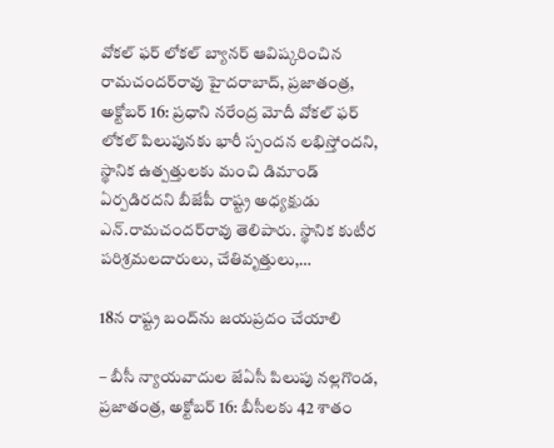వోకల్‌ ఫర్‌ లోకల్‌ బ్యానర్‌ ఆవిష్కరించిన రామచందర్‌రావు హైదరాబాద్‌, ప్రజాతంత్ర, అక్టోబర్‌ 16: ప్రధాని నరేంద్ర మోదీ వోకల్‌ ఫర్‌ లోకల్‌ పిలుపునకు భారీ స్పందన లభిస్తోందని, స్థానిక ఉత్పత్తులకు మంచి డిమాండ్‌ ఏర్పడిరదని బీజేపీ రాష్ట్ర అధ్యక్షుడు ఎన్‌.రామచందర్‌రావు తెలిపారు. స్థానిక కుటీర పరిశ్రమలదారులు, చేతివృత్తులు,…

18న రాష్ట్ర బంద్‌ను జయప్రదం చేయాలి

– బీసీ న్యాయవాదుల జేఏసీ పిలుపు నల్లగొండ, ప్రజాతంత్ర, అక్టోబర్‌ 16: బీసీలకు 42 శాతం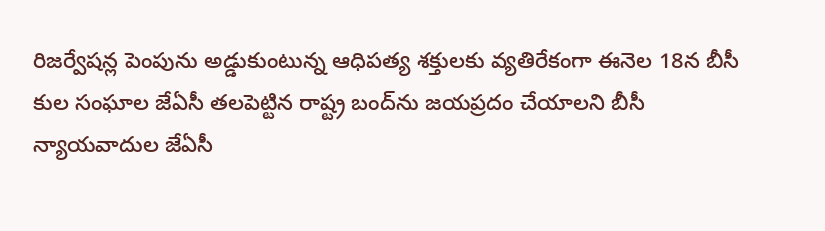రిజర్వేషన్ల పెంపును అడ్డుకుంటున్న ఆధిపత్య శక్తులకు వ్యతిరేకంగా ఈనెల 18న బీసీ కుల సంఘాల జేఏసీ తలపెట్టిన రాష్ట్ర బంద్‌ను జయప్రదం చేయాలని బీసీ న్యాయవాదుల జేఏసీ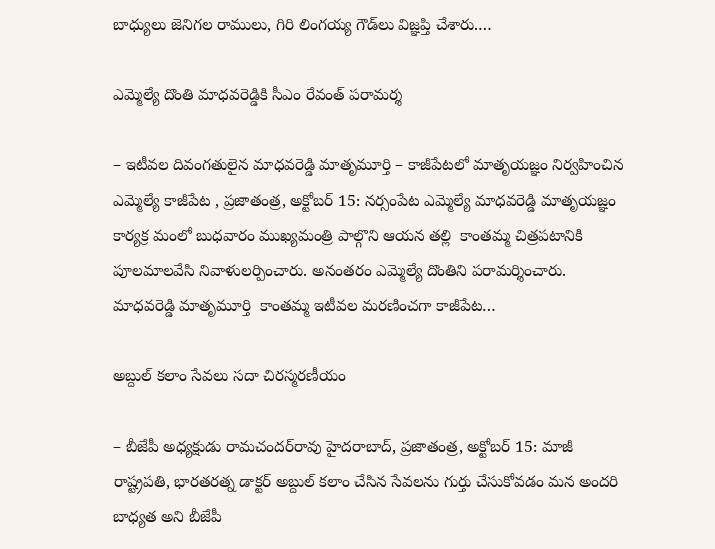బాధ్యులు జెనిగల రాములు, గిరి లింగయ్య గౌడ్‌లు విజ్ఞప్తి చేశారు.…

ఎమ్మెల్యే దొంతి మాధవరెడ్డికి సీఎం రేవంత్ పరామర్శ

– ఇటీవ‌ల దివంగ‌తులైన‌ మాధ‌వ‌రెడ్డి మాతృమూర్తి – కాజీపేట‌లో మాతృయ‌జ్ఞం నిర్వ‌హించిన ఎమ్మెల్యే కాజీపేట‌ , ప్రజాతంత్ర, అక్టోబర్ 15: న‌ర్సంపేట‌ ఎమ్మెల్యే మాధవరెడ్డి మాతృయ‌జ్ఞం కార్య‌క్ర‌ మంలో బుధ‌వారం ముఖ్య‌మంత్రి పాల్గొని ఆయ‌న త‌ల్లి  కాంతమ్మ చిత్రపటానికి పూలమాలవేసి నివాళులర్పించారు. అనంత‌రం ఎమ్మెల్యే దొంతిని పరామర్శించారు. మాధవరెడ్డి మాతృమూర్తి  కాంతమ్మ ఇటీవల మరణించగా కాజీపేట…

అబ్దుల్‌ కలాం సేవలు సదా చిరస్మరణీయం

– బీజేపీ అధ్యక్షుడు రామచందర్‌రావు హైదరాబాద్‌, ప్రజాతంత్ర, అక్టోబర్‌ 15: మాజీ రాష్ట్రపతి, భారతరత్న డాక్టర్‌ అబ్దుల్‌ కలాం చేసిన సేవలను గుర్తు చేసుకోవడం మన అందరి బాధ్యత అని బీజేపీ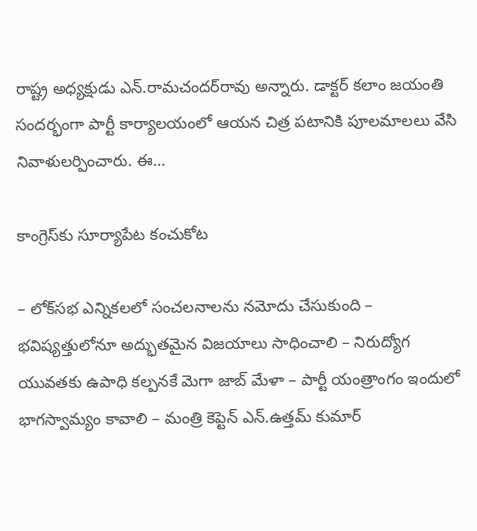రాష్ట్ర అధ్యక్షుడు ఎన్‌.రామచందర్‌రావు అన్నారు. డాక్టర్‌ కలాం జయంతి సందర్భంగా పార్టీ కార్యాలయంలో ఆయన చిత్ర పటానికి పూలమాలలు వేసి నివాళులర్పించారు. ఈ…

కాంగ్రెస్‌కు సూర్యాపేట కంచుకోట

– లోక్‌సభ ఎన్నికలలో సంచలనాలను నమోదు చేసుకుంది – భవిష్యత్తులోనూ అద్భుతమైన విజయాలు సాధించాలి – నిరుద్యోగ యువతకు ఉపాధి కల్పనకే మెగా జాబ్‌ మేళా – పార్టీ యంత్రాంగం ఇందులో భాగస్వామ్యం కావాలి – మంత్రి కెప్టెన్‌ ఎన్‌.ఉత్తమ్‌ కుమార్‌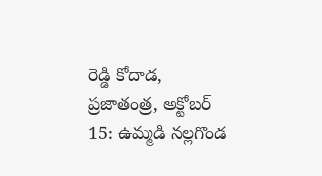రెడ్డి కోదాడ, ప్రజాతంత్ర, అక్టోబర్‌ 15: ఉమ్మడి నల్లగొండ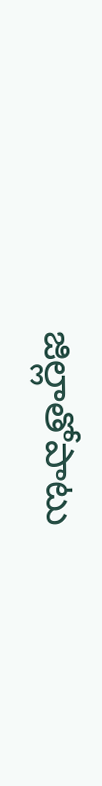జిల్లాతోపాటు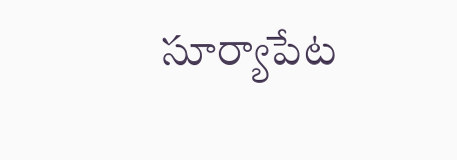సూర్యాపేట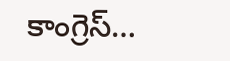కాంగ్రెస్‌…